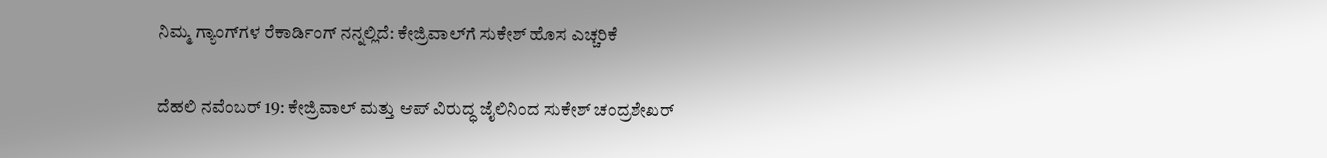ನಿಮ್ಮ ಗ್ಯಾಂಗ್‌ಗಳ ರೆಕಾರ್ಡಿಂಗ್ ನನ್ನಲ್ಲಿದೆ: ಕೇಜ್ರಿವಾಲ್‌ಗೆ ಸುಕೇಶ್ ಹೊಸ ಎಚ್ಚರಿಕೆ

ದೆಹಲಿ ನವೆಂಬರ್ 19: ಕೇಜ್ರಿವಾಲ್ ಮತ್ತು ಆಪ್ ವಿರುದ್ಧ ಜೈಲಿನಿಂದ ಸುಕೇಶ್ ಚಂದ್ರಶೇಖರ್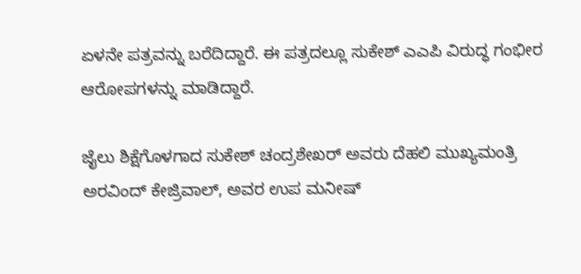ಏಳನೇ ಪತ್ರವನ್ನು ಬರೆದಿದ್ದಾರೆ. ಈ ಪತ್ರದಲ್ಲೂ ಸುಕೇಶ್ ಎಎಪಿ ವಿರುದ್ಧ ಗಂಭೀರ ಆರೋಪಗಳನ್ನು ಮಾಡಿದ್ದಾರೆ.

ಜೈಲು ಶಿಕ್ಷೆಗೊಳಗಾದ ಸುಕೇಶ್ ಚಂದ್ರಶೇಖರ್ ಅವರು ದೆಹಲಿ ಮುಖ್ಯಮಂತ್ರಿ ಅರವಿಂದ್ ಕೇಜ್ರಿವಾಲ್, ಅವರ ಉಪ ಮನೀಷ್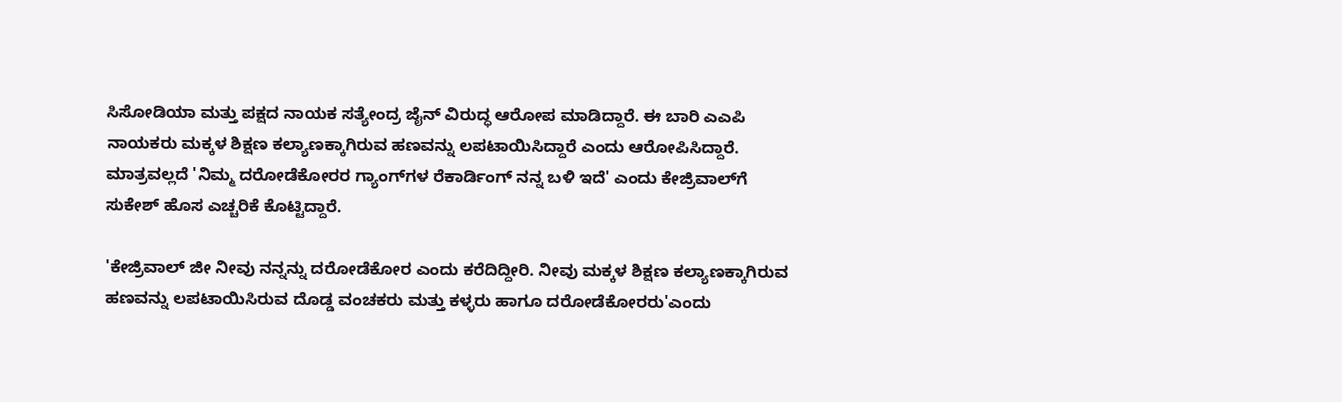ಸಿಸೋಡಿಯಾ ಮತ್ತು ಪಕ್ಷದ ನಾಯಕ ಸತ್ಯೇಂದ್ರ ಜೈನ್ ವಿರುದ್ಧ ಆರೋಪ ಮಾಡಿದ್ದಾರೆ. ಈ ಬಾರಿ ಎಎಪಿ ನಾಯಕರು ಮಕ್ಕಳ ಶಿಕ್ಷಣ ಕಲ್ಯಾಣಕ್ಕಾಗಿರುವ ಹಣವನ್ನು ಲಪಟಾಯಿಸಿದ್ದಾರೆ ಎಂದು ಆರೋಪಿಸಿದ್ದಾರೆ. ಮಾತ್ರವಲ್ಲದೆ 'ನಿಮ್ಮ ದರೋಡೆಕೋರರ ಗ್ಯಾಂಗ್‌ಗಳ ರೆಕಾರ್ಡಿಂಗ್ ನನ್ನ ಬಳಿ ಇದೆ' ಎಂದು ಕೇಜ್ರಿವಾಲ್‌ಗೆ ಸುಕೇಶ್ ಹೊಸ ಎಚ್ಚರಿಕೆ ಕೊಟ್ಟಿದ್ದಾರೆ.

'ಕೇಜ್ರಿವಾಲ್ ಜೀ ನೀವು ನನ್ನನ್ನು ದರೋಡೆಕೋರ ಎಂದು ಕರೆದಿದ್ದೀರಿ. ನೀವು ಮಕ್ಕಳ ಶಿಕ್ಷಣ ಕಲ್ಯಾಣಕ್ಕಾಗಿರುವ ಹಣವನ್ನು ಲಪಟಾಯಿಸಿರುವ ದೊಡ್ಡ ವಂಚಕರು ಮತ್ತು ಕಳ್ಳರು ಹಾಗೂ ದರೋಡೆಕೋರರು'ಎಂದು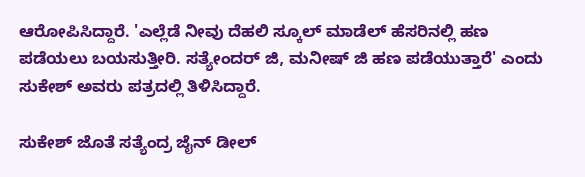ಆರೋಪಿಸಿದ್ದಾರೆ. 'ಎಲ್ಲೆಡೆ ನೀವು ದೆಹಲಿ ಸ್ಕೂಲ್ ಮಾಡೆಲ್ ಹೆಸರಿನಲ್ಲಿ ಹಣ ಪಡೆಯಲು ಬಯಸುತ್ತೀರಿ. ಸತ್ಯೇಂದರ್ ಜಿ, ಮನೀಷ್ ಜಿ ಹಣ ಪಡೆಯುತ್ತಾರೆ' ಎಂದು ಸುಕೇಶ್ ಅವರು ಪತ್ರದಲ್ಲಿ ತಿಳಿಸಿದ್ದಾರೆ.

ಸುಕೇಶ್ ಜೊತೆ ಸತ್ಯೆಂದ್ರ ಜೈನ್ ಡೀಲ್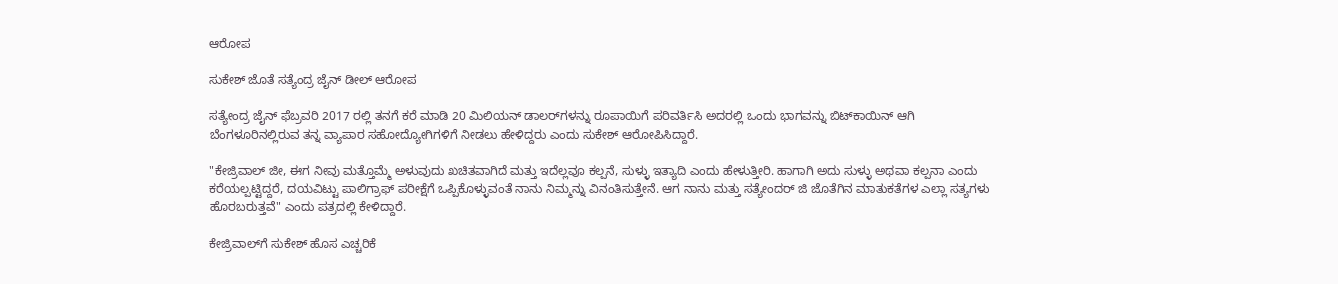ಆರೋಪ

ಸುಕೇಶ್ ಜೊತೆ ಸತ್ಯೆಂದ್ರ ಜೈನ್ ಡೀಲ್ ಆರೋಪ

ಸತ್ಯೇಂದ್ರ ಜೈನ್ ಫೆಬ್ರವರಿ 2017 ರಲ್ಲಿ ತನಗೆ ಕರೆ ಮಾಡಿ 20 ಮಿಲಿಯನ್ ಡಾಲರ್‌ಗಳನ್ನು ರೂಪಾಯಿಗೆ ಪರಿವರ್ತಿಸಿ ಅದರಲ್ಲಿ ಒಂದು ಭಾಗವನ್ನು ಬಿಟ್‌ಕಾಯಿನ್ ಆಗಿ ಬೆಂಗಳೂರಿನಲ್ಲಿರುವ ತನ್ನ ವ್ಯಾಪಾರ ಸಹೋದ್ಯೋಗಿಗಳಿಗೆ ನೀಡಲು ಹೇಳಿದ್ದರು ಎಂದು ಸುಕೇಶ್ ಆರೋಪಿಸಿದ್ದಾರೆ.

"ಕೇಜ್ರಿವಾಲ್ ಜೀ, ಈಗ ನೀವು ಮತ್ತೊಮ್ಮೆ ಅಳುವುದು ಖಚಿತವಾಗಿದೆ ಮತ್ತು ಇದೆಲ್ಲವೂ ಕಲ್ಪನೆ, ಸುಳ್ಳು ಇತ್ಯಾದಿ ಎಂದು ಹೇಳುತ್ತೀರಿ. ಹಾಗಾಗಿ ಅದು ಸುಳ್ಳು ಅಥವಾ ಕಲ್ಪನಾ ಎಂದು ಕರೆಯಲ್ಪಟ್ಟಿದ್ದರೆ, ದಯವಿಟ್ಟು ಪಾಲಿಗ್ರಾಫ್ ಪರೀಕ್ಷೆಗೆ ಒಪ್ಪಿಕೊಳ್ಳುವಂತೆ ನಾನು ನಿಮ್ಮನ್ನು ವಿನಂತಿಸುತ್ತೇನೆ. ಆಗ ನಾನು ಮತ್ತು ಸತ್ಯೇಂದರ್ ಜಿ ಜೊತೆಗಿನ ಮಾತುಕತೆಗಳ ಎಲ್ಲಾ ಸತ್ಯಗಳು ಹೊರಬರುತ್ತವೆ" ಎಂದು ಪತ್ರದಲ್ಲಿ ಕೇಳಿದ್ದಾರೆ.

ಕೇಜ್ರಿವಾಲ್‌ಗೆ ಸುಕೇಶ್ ಹೊಸ ಎಚ್ಚರಿಕೆ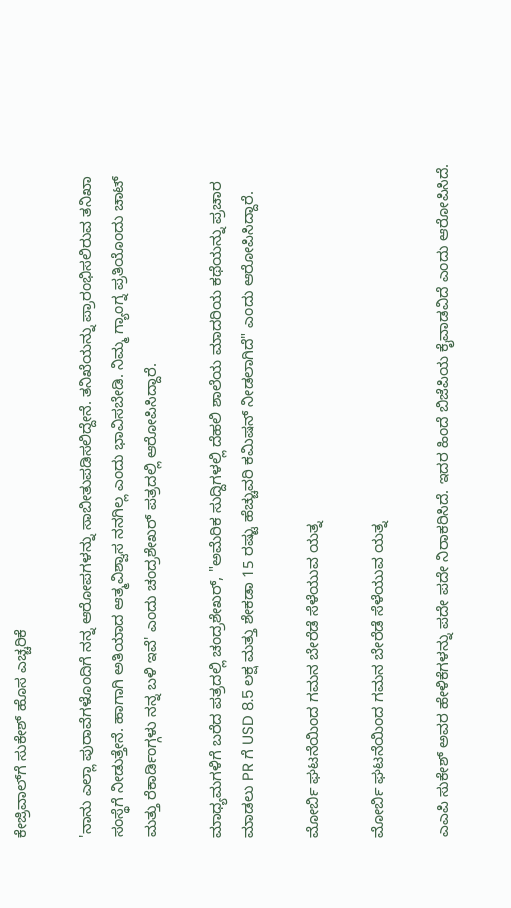ಕೇಜ್ರಿವಾಲ್‌ಗೆ ಸುಕೇಶ್ ಹೊಸ ಎಚ್ಚರಿಕೆ

'ನಾನು ಎಲ್ಲಾ ಪುರಾವೆಗಳೊಂದಿಗೆ ನನ್ನ ಆರೋಪಗಳನ್ನು ಸಾಬೀತುಪಡಿಸಲಿದ್ದೇನೆ. ತನಿಖೆಯನ್ನು ಪ್ರಾರಂಭಿಸಲಿರುವ ತನಿಖಾ ಸಂಸ್ಥೆಗೆ ನೀಡುತ್ತೇನೆ. ಹಾಗಾಗಿ ಅತಿಯಾದ ಆತ್ಮವಿಶ್ವಾಸ ನನಗಿಲ್ಲ ಎಂದು ಭಾವಿಸಬೇಡಿ. ನಿಮ್ಮ ಗ್ಯಾಂಗ್ನ ಪ್ರತಿಯೊಂದು ಚಾಟ್ ಮತ್ತು ರೆಕಾರ್ಡಿಂಗ್ಗಳು ನನ್ನ ಬಳಿ ಇವೆ' ಎಂದು ಚಂದ್ರಶೇಖರ್ ಪತ್ರದಲ್ಲಿ ಆರೋಪಿಸಿದ್ದಾರೆ.

ಮಾಧ್ಯಮಗಳಿಗೆ ಬರೆದ ಪತ್ರದಲ್ಲಿ ಚಂದ್ರಶೇಖರ್, "ಅಮೆರಿಕ ಸುದ್ದಿಗಳಲ್ಲಿ ದೆಹಲಿ ಶಾಲೆಯ ಮಾದರಿಯ ಕಥೆಯನ್ನು ಪ್ರಚಾರ ಮಾಡಲು PR ಗೆ USD 8.5 ಲಕ್ಷ ಮತ್ತು ಶೇಕಡಾ 15 ರಷ್ಟು ಹೆಚ್ಚುವರಿ ಕಮಿಷನ್ ನೀಡಲಾಗಿದೆ" ಎಂದು ಆರೋಪಿಸಿದ್ದಾರೆ.

ಮೋರ್ಬಿ ಘಟನೆಯಿಂದ ಗಮನ ಬೇರೆಡೆ ಸೆಳೆಯುವ ಯತ್ನ

ಮೋರ್ಬಿ ಘಟನೆಯಿಂದ ಗಮನ ಬೇರೆಡೆ ಸೆಳೆಯುವ ಯತ್ನ

ಎಎಪಿ ಸುಕೇಶ್ ಅವರ ಹೇಳಿಕೆಗಳನ್ನು ಪದೇ ಪದೇ ನಿರಾಕರಿಸಿದೆ. ಇದರ ಹಿಂದೆ ಬಿಜೆಪಿಯ ಕೈವಾಡವಿದೆ ಎಂದು ಆರೋಪಿಸಿದೆ.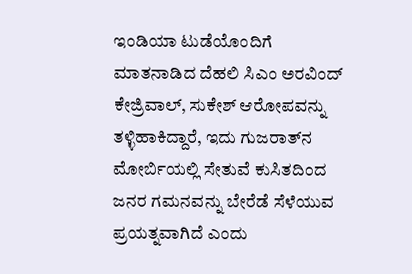ಇಂಡಿಯಾ ಟುಡೆಯೊಂದಿಗೆ ಮಾತನಾಡಿದ ದೆಹಲಿ ಸಿಎಂ ಅರವಿಂದ್ ಕೇಜ್ರಿವಾಲ್, ಸುಕೇಶ್ ಆರೋಪವನ್ನು ತಳ್ಳಿಹಾಕಿದ್ದಾರೆ, ಇದು ಗುಜರಾತ್‌ನ ಮೋರ್ಬಿಯಲ್ಲಿ ಸೇತುವೆ ಕುಸಿತದಿಂದ ಜನರ ಗಮನವನ್ನು ಬೇರೆಡೆ ಸೆಳೆಯುವ ಪ್ರಯತ್ನವಾಗಿದೆ ಎಂದು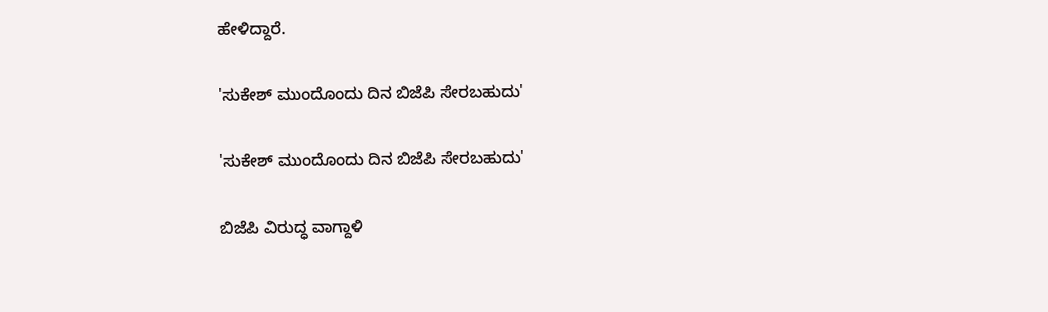ಹೇಳಿದ್ದಾರೆ.

'ಸುಕೇಶ್ ಮುಂದೊಂದು ದಿನ ಬಿಜೆಪಿ ಸೇರಬಹುದು'

'ಸುಕೇಶ್ ಮುಂದೊಂದು ದಿನ ಬಿಜೆಪಿ ಸೇರಬಹುದು'

ಬಿಜೆಪಿ ವಿರುದ್ಧ ವಾಗ್ದಾಳಿ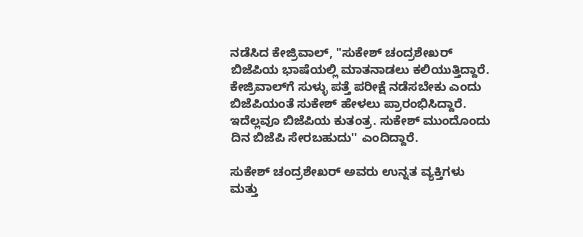ನಡೆಸಿದ ಕೇಜ್ರಿವಾಲ್, "ಸುಕೇಶ್ ಚಂದ್ರಶೇಖರ್ ಬಿಜೆಪಿಯ ಭಾಷೆಯಲ್ಲಿ ಮಾತನಾಡಲು ಕಲಿಯುತ್ತಿದ್ದಾರೆ. ಕೇಜ್ರಿವಾಲ್‌ಗೆ ಸುಳ್ಳು ಪತ್ತೆ ಪರೀಕ್ಷೆ ನಡೆಸಬೇಕು ಎಂದು ಬಿಜೆಪಿಯಂತೆ ಸುಕೇಶ್ ಹೇಳಲು ಪ್ರಾರಂಭಿಸಿದ್ದಾರೆ. ಇದೆಲ್ಲವೂ ಬಿಜೆಪಿಯ ಕುತಂತ್ರ. ಸುಕೇಶ್ ಮುಂದೊಂದು ದಿನ ಬಿಜೆಪಿ ಸೇರಬಹುದು'' ಎಂದಿದ್ದಾರೆ.

ಸುಕೇಶ್ ಚಂದ್ರಶೇಖರ್ ಅವರು ಉನ್ನತ ವ್ಯಕ್ತಿಗಳು ಮತ್ತು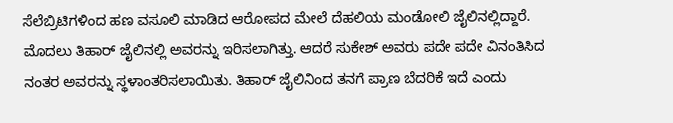ಸೆಲೆಬ್ರಿಟಿಗಳಿಂದ ಹಣ ವಸೂಲಿ ಮಾಡಿದ ಆರೋಪದ ಮೇಲೆ ದೆಹಲಿಯ ಮಂಡೋಲಿ ಜೈಲಿನಲ್ಲಿದ್ದಾರೆ. ಮೊದಲು ತಿಹಾರ್ ಜೈಲಿನಲ್ಲಿ ಅವರನ್ನು ಇರಿಸಲಾಗಿತ್ತು. ಆದರೆ ಸುಕೇಶ್ ಅವರು ಪದೇ ಪದೇ ವಿನಂತಿಸಿದ ನಂತರ ಅವರನ್ನು ಸ್ಥಳಾಂತರಿಸಲಾಯಿತು. ತಿಹಾರ್ ಜೈಲಿನಿಂದ ತನಗೆ ಪ್ರಾಣ ಬೆದರಿಕೆ ಇದೆ ಎಂದು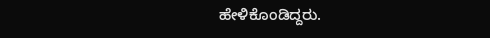ಹೇಳಿಕೊಂಡಿದ್ದರು.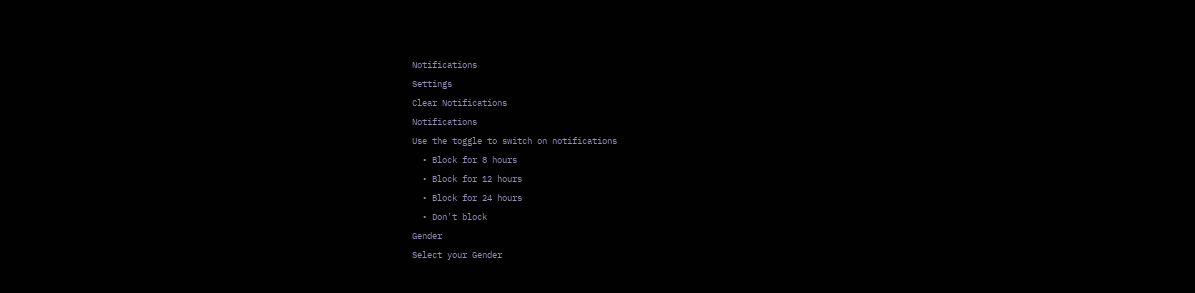Notifications
Settings
Clear Notifications
Notifications
Use the toggle to switch on notifications
  • Block for 8 hours
  • Block for 12 hours
  • Block for 24 hours
  • Don't block
Gender
Select your Gender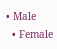• Male
  • Female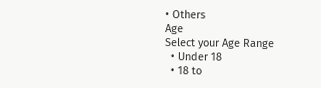• Others
Age
Select your Age Range
  • Under 18
  • 18 to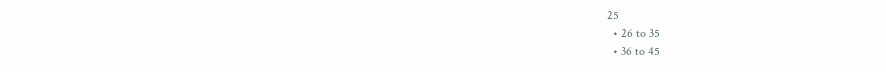25
  • 26 to 35
  • 36 to 45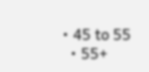• 45 to 55
  • 55+